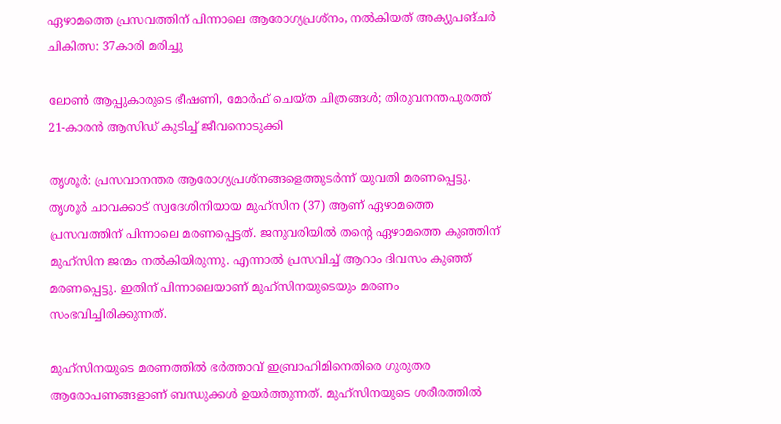ഏഴാമത്തെ പ്രസവത്തിന് പിന്നാലെ ആരോഗ്യപ്രശ്നം, നൽകിയത് അക്യുപങ്‌ചർ ചികിത്സ: 37കാരി മരിച്ചു

ലോൺ ആപ്പുകാരുടെ ഭീഷണി, മോർഫ് ചെയ്ത ചിത്രങ്ങൾ; തിരുവനന്തപുരത്ത് 21-കാരൻ ആസിഡ് കുടിച്ച് ജീവനൊടുക്കി

തൃശൂർ: പ്രസവാനന്തര ആരോഗ്യപ്രശ്നങ്ങളെത്തുടർന്ന് യുവതി മരണപ്പെട്ടു. തൃശൂർ ചാവക്കാട് സ്വദേശിനിയായ മുഹ്സിന (37) ആണ് ഏഴാമത്തെ പ്രസവത്തിന് പിന്നാലെ മരണപ്പെട്ടത്. ജനുവരിയിൽ തന്റെ ഏഴാമത്തെ കുഞ്ഞിന് മുഹ്സിന ജന്മം നൽകിയിരുന്നു. എന്നാൽ പ്രസവിച്ച് ആറാം ദിവസം കുഞ്ഞ് മരണപ്പെട്ടു. ഇതിന് പിന്നാലെയാണ് മുഹ്സിനയുടെയും മരണം സംഭവിച്ചിരിക്കുന്നത്.

മുഹ്സിനയുടെ മരണത്തിൽ ഭർത്താവ് ഇബ്രാഹിമിനെതിരെ ഗുരുതര ആരോപണങ്ങളാണ് ബന്ധുക്കൾ ഉയർത്തുന്നത്. മുഹ്സിനയുടെ ശരീരത്തിൽ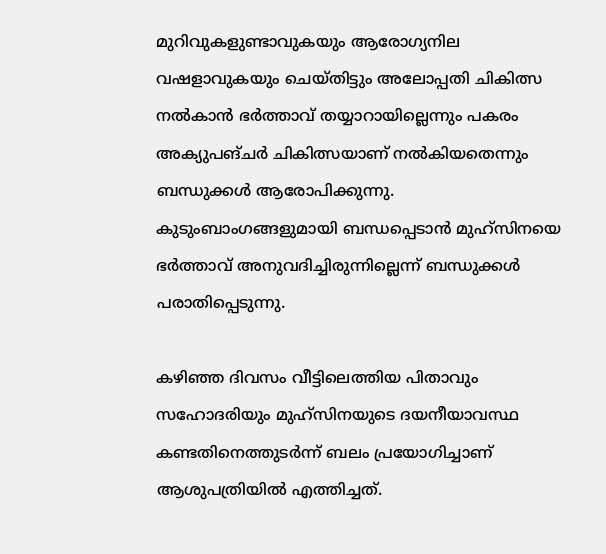മുറിവുകളുണ്ടാവുകയും ആരോഗ്യനില വഷളാവുകയും ചെയ്തിട്ടും അലോപ്പതി ചികിത്സ നൽകാൻ ഭർത്താവ് തയ്യാറായില്ലെന്നും പകരം അക്യുപങ്‌ചർ ചികിത്സയാണ് നൽകിയതെന്നും ബന്ധുക്കൾ ആരോപിക്കുന്നു. കുടുംബാംഗങ്ങളുമായി ബന്ധപ്പെടാൻ മുഹ്സിനയെ ഭർത്താവ് അനുവദിച്ചിരുന്നില്ലെന്ന് ബന്ധുക്കൾ പരാതിപ്പെടുന്നു.

കഴിഞ്ഞ ദിവസം വീട്ടിലെത്തിയ പിതാവും സഹോദരിയും മുഹ്സിനയുടെ ദയനീയാവസ്ഥ കണ്ടതിനെത്തുടർന്ന് ബലം പ്രയോഗിച്ചാണ് ആശുപത്രിയിൽ എത്തിച്ചത്.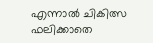എന്നാൽ ചികിത്സ ഫലിക്കാതെ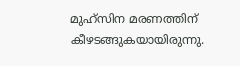മുഹ്സിന മരണത്തിന് കീഴടങ്ങുകയായിരുന്നു.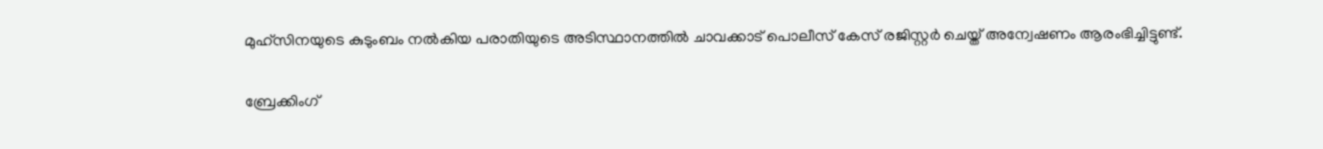മുഹ്സിനയുടെ കുടുംബം നൽകിയ പരാതിയുടെ അടിസ്ഥാനത്തിൽ ചാവക്കാട് പൊലീസ് കേസ് രജിസ്റ്റർ ചെയ്ത് അന്വേഷണം ആരംഭിച്ചിട്ടുണ്ട്.

ബ്രേക്കിംഗ്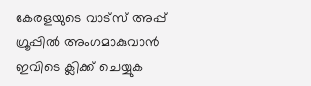കേരളയുടെ വാട്സ് അപ്പ് ഗ്രൂപ്പിൽ അംഗമാകുവാൻ ഇവിടെ ക്ലിക്ക് ചെയ്യുക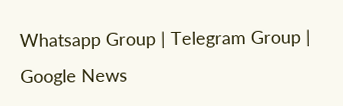Whatsapp Group | Telegram Group | Google News